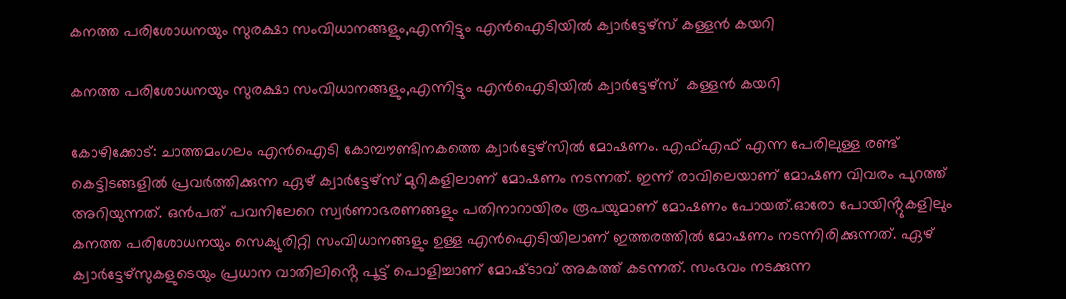കനത്ത പരിശോധനയും സുരക്ഷാ സംവിധാനങ്ങളും,എന്നിട്ടും എൻഐടിയിൽ ക്വാർട്ടേഴ്‌സ് കള്ളൻ കയറി

കനത്ത പരിശോധനയും സുരക്ഷാ സംവിധാനങ്ങളും,എന്നിട്ടും എൻഐടിയിൽ ക്വാർട്ടേഴ്‌സ്  കള്ളൻ കയറി

കോഴിക്കോട്: ചാത്തമംഗലം എൻഐടി കോമ്പൗണ്ടിനകത്തെ ക്വാർട്ടേഴ്‌സിൽ മോഷണം. എഫ്എഫ് എന്ന പേരിലുള്ള രണ്ട് കെട്ടിടങ്ങളിൽ പ്രവർത്തിക്കുന്ന ഏഴ് ക്വാർട്ടേഴ്‌സ് മുറികളിലാണ് മോഷണം നടന്നത്. ഇന്ന് രാവിലെയാണ് മോഷണ വിവരം പുറത്ത് അറിയുന്നത്. ഒൻപത് പവനിലേറെ സ്വർണാഭരണങ്ങളും പതിനാറായിരം രൂപയുമാണ് മോഷണം പോയത്.ഓരോ പോയിൻ്റുകളിലും കനത്ത പരിശോധനയും സെക്യുരിറ്റി സംവിധാനങ്ങളും ഉള്ള എൻഐടിയിലാണ് ഇത്തരത്തിൽ മോഷണം നടന്നിരിക്കുന്നത്. ഏഴ് ക്വാർട്ടേഴ്‌സുകളുടെയും പ്രധാന വാതിലിൻ്റെ പൂട്ട് പൊളിച്ചാണ് മോഷ്‌ടാവ് അകത്ത് കടന്നത്. സംഭവം നടക്കുന്ന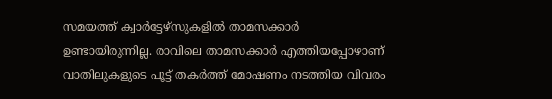സമയത്ത് ക്വാർട്ടേഴ്‌സുകളിൽ താമസക്കാർ ഉണ്ടായിരുന്നില്ല. രാവിലെ താമസക്കാർ എത്തിയപ്പോഴാണ് വാതിലുകളുടെ പൂട്ട് തകർത്ത് മോഷണം നടത്തിയ വിവരം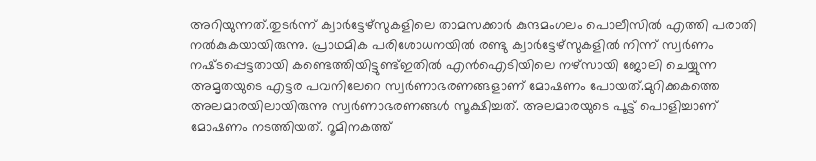അറിയുന്നത്.തുടർന്ന് ക്വാർട്ടേഴ്‌സുകളിലെ താമസക്കാർ കുന്ദമംഗലം പൊലീസിൽ എത്തി പരാതി നൽകുകയായിരുന്നു. പ്രാഥമിക പരിശോധനയിൽ രണ്ടു ക്വാർട്ടേഴ്‌സുകളിൽ നിന്ന് സ്വർണം നഷ്‌ടപ്പെട്ടതായി കണ്ടെത്തിയിട്ടുണ്ട്ഇതിൽ എൻഐടിയിലെ നഴ്‌സായി ജോലി ചെയ്യുന്ന അമൃതയുടെ എട്ടര പവനിലേറെ സ്വർണാഭരണങ്ങളാണ് മോഷണം പോയത്.മുറിക്കകത്തെ അലമാരയിലായിരുന്നു സ്വർണാഭരണങ്ങൾ സൂക്ഷിച്ചത്. അലമാരയുടെ പൂട്ട് പൊളിച്ചാണ് മോഷണം നടത്തിയത്. റൂമിനകത്ത്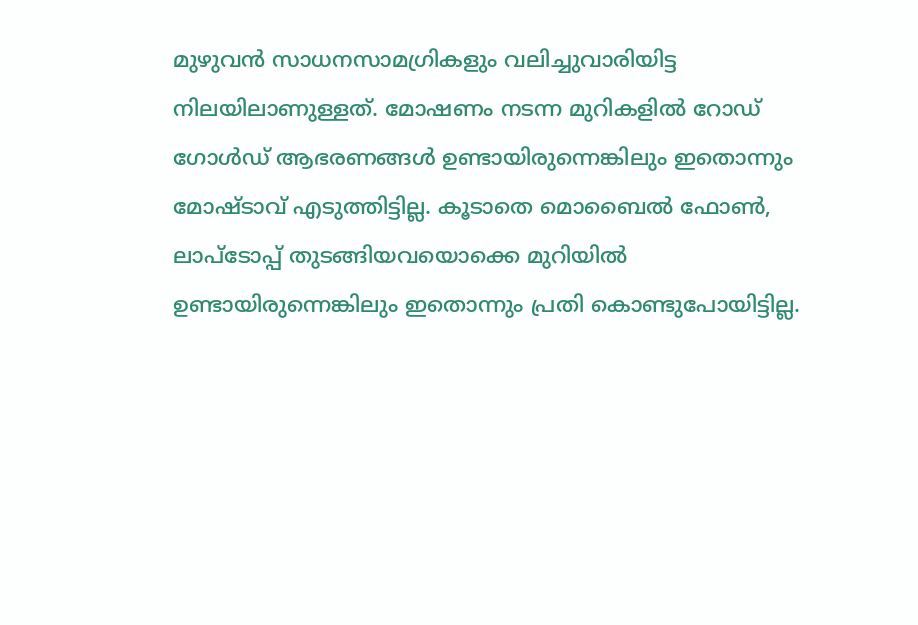മുഴുവൻ സാധനസാമഗ്രികളും വലിച്ചുവാരിയിട്ട നിലയിലാണുള്ളത്. മോഷണം നടന്ന മുറികളിൽ റോഡ് ഗോൾഡ് ആഭരണങ്ങൾ ഉണ്ടായിരുന്നെങ്കിലും ഇതൊന്നും മോഷ്‌ടാവ് എടുത്തിട്ടില്ല. കൂടാതെ മൊബൈൽ ഫോൺ, ലാപ്ടോപ്പ് തുടങ്ങിയവയൊക്കെ മുറിയിൽ ഉണ്ടായിരുന്നെങ്കിലും ഇതൊന്നും പ്രതി കൊണ്ടുപോയിട്ടില്ല.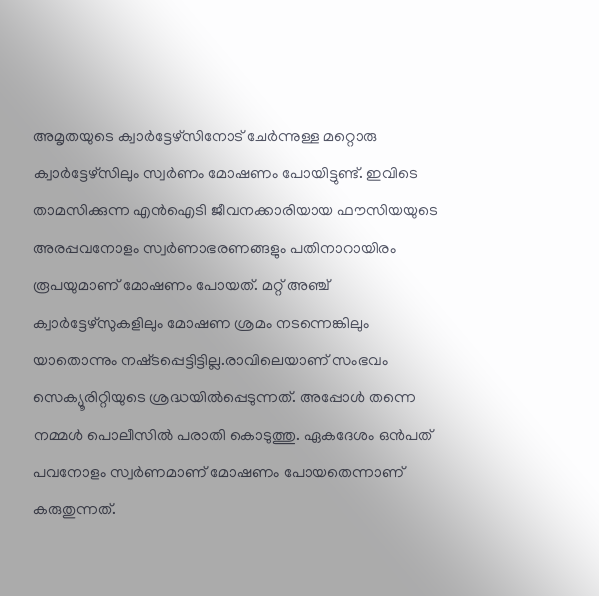അമൃതയുടെ ക്വാർട്ടേഴ്‌സിനോട് ചേർന്നുള്ള മറ്റൊരു ക്വാർട്ടേഴ്‌സിലും സ്വർണം മോഷണം പോയിട്ടുണ്ട്. ഇവിടെ താമസിക്കുന്ന എൻഐടി ജീവനക്കാരിയായ ഫൗസിയയുടെ അരപ്പവനോളം സ്വർണാഭരണങ്ങളും പതിനാറായിരം രൂപയുമാണ് മോഷണം പോയത്. മറ്റ് അഞ്ച് ക്വാർട്ടേഴ്‌സുകളിലും മോഷണ ശ്രമം നടന്നെങ്കിലും യാതൊന്നും നഷ്‌ടപ്പെട്ടിട്ടില്ല.രാവിലെയാണ് സംഭവം സെക്യൂരിറ്റിയുടെ ശ്രദ്ധയിൽപ്പെടുന്നത്. അപ്പോൾ തന്നെ നമ്മൾ പൊലീസിൽ പരാതി കൊടുത്തു. ഏകദേശം ഒൻപത് പവനോളം സ്വർണമാണ് മോഷണം പോയതെന്നാണ് കരുതുന്നത്.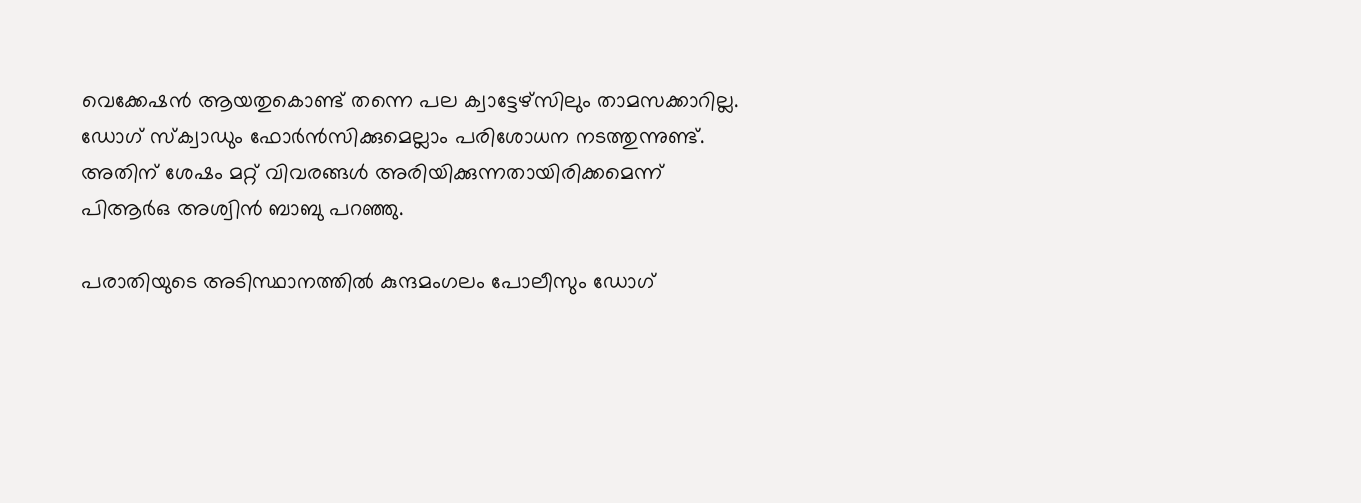വെക്കേഷൻ ആയതുകൊണ്ട് തന്നെ പല ക്വാട്ടേഴ്‌സിലും താമസക്കാറില്ല. ഡോഗ്‌ സ്‌ക്വാഡും ഫോർൻസിക്കുമെല്ലാം പരിശോധന നടത്തുന്നുണ്ട്. അതിന് ശേഷം മറ്റ് വിവരങ്ങൾ അരിയിക്കുന്നതായിരിക്കമെന്ന് പിആർഒ അശ്വിൻ ബാബു പറഞ്ഞു.

പരാതിയുടെ അടിസ്ഥാനത്തിൽ കുന്ദമംഗലം പോലീസും ഡോഗ്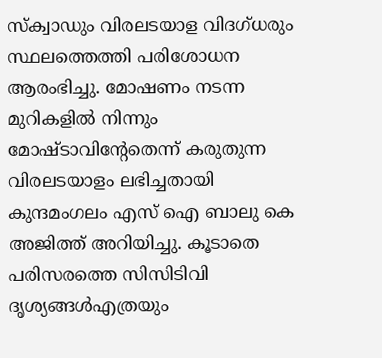സ്ക്വാഡും വിരലടയാള വിദഗ്‌ധരും സ്ഥലത്തെത്തി പരിശോധന ആരംഭിച്ചു. മോഷണം നടന്ന മുറികളിൽ നിന്നും മോഷ്‌ടാവിൻ്റേതെന്ന് കരുതുന്ന വിരലടയാളം ലഭിച്ചതായി കുന്ദമംഗലം എസ് ഐ ബാലു കെ അജിത്ത് അറിയിച്ചു. കൂടാതെ പരിസരത്തെ സിസിടിവി ദൃശ്യങ്ങൾഎത്രയും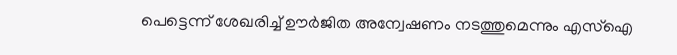പെട്ടെന്ന് ശേഖരിച്ച് ഊർജിത അന്വേഷണം നടത്തുമെന്നും എസ്ഐ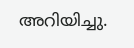അറിയിച്ചു.